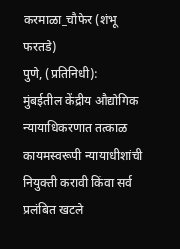करमाळा_चौफेर (शंभू फरतडे)
पुणे, (प्रतिनिधी):
मुंबईतील केंद्रीय औद्योगिक न्यायाधिकरणात तत्काळ कायमस्वरूपी न्यायाधीशांची नियुक्ती करावी किंवा सर्व प्रलंबित खटले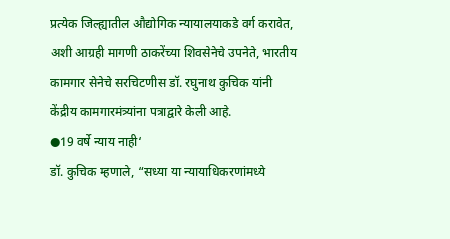प्रत्येक जिल्ह्यातील औद्योगिक न्यायालयाकडे वर्ग करावेत, अशी आग्रही मागणी ठाकरेंच्या शिवसेनेचे उपनेते, भारतीय कामगार सेनेचे सरचिटणीस डॉ. रघुनाथ कुचिक यांनी केंद्रीय कामगारमंत्र्यांना पत्राद्वारे केली आहे.
●19 वर्षे न्याय नाही‘
डॉ. कुचिक म्हणाले, “सध्या या न्यायाधिकरणांमध्ये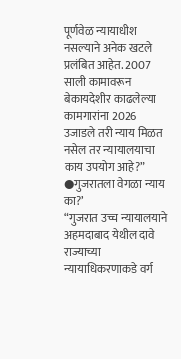पूर्णवेळ न्यायाधीश नसल्याने अनेक खटले प्रलंबित आहेत. 2007 साली कामावरून बेकायदेशीर काढलेल्या कामगारांना 2026 उजाडले तरी न्याय मिळत नसेल तर न्यायालयाचा काय उपयोग आहे?”
●गुजरातला वेगळा न्याय का?’
“गुजरात उच्च न्यायालयाने अहमदाबाद येथील दावे राज्याच्या न्यायाधिकरणाकडे वर्ग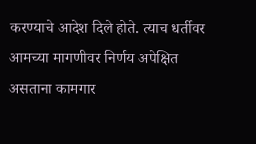करण्याचे आदेश दिले होते. त्याच धर्तीवर आमच्या मागणीवर निर्णय अपेक्षित असताना कामगार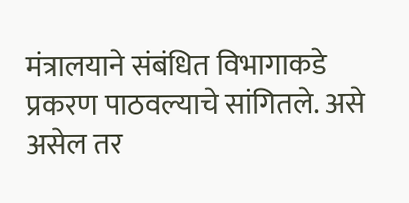मंत्रालयाने संबंधित विभागाकडे प्रकरण पाठवल्याचे सांगितले. असे असेल तर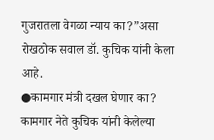गुजरातला वेगळा न्याय का?”असा रोखठोक सवाल डॉ. कुचिक यांनी केला आहे.
●कामगार मंत्री दखल घेणार का?
कामगार नेते कुचिक यांनी केलेल्या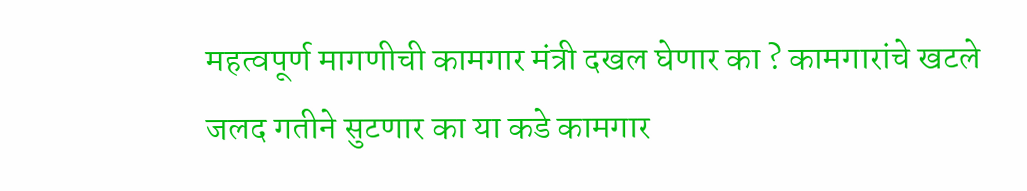महत्वपूर्ण मागणीची कामगार मंत्री दखल घेणार का ? कामगारांचे खटले जलद गतीने सुटणार का या कडे कामगार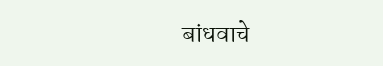बांधवाचे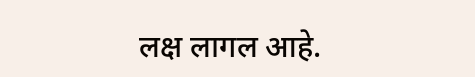लक्ष लागल आहे.